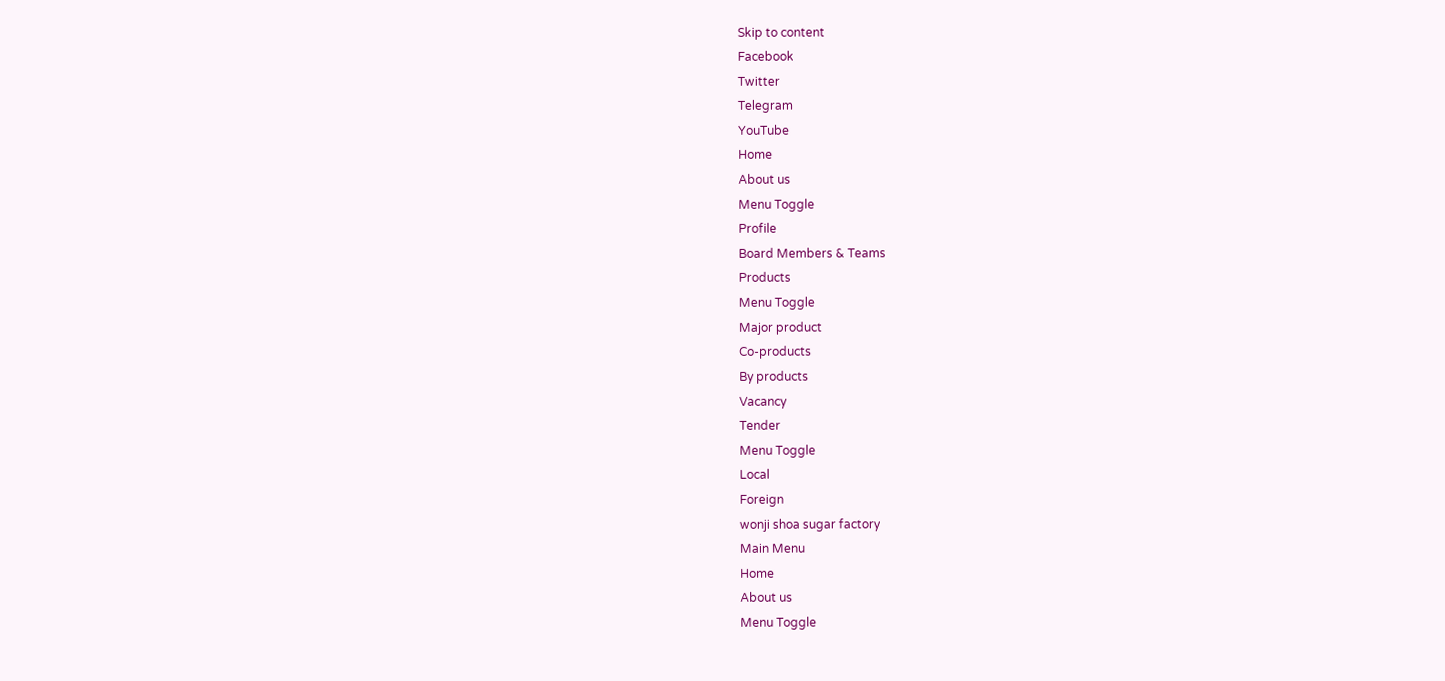Skip to content
Facebook
Twitter
Telegram
YouTube
Home
About us
Menu Toggle
Profile
Board Members & Teams
Products
Menu Toggle
Major product
Co-products
By products
Vacancy
Tender
Menu Toggle
Local
Foreign
wonji shoa sugar factory
Main Menu
Home
About us
Menu Toggle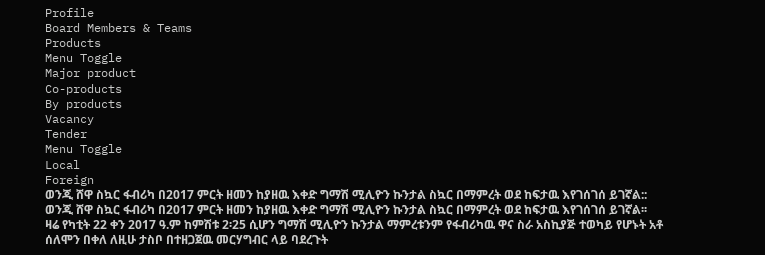Profile
Board Members & Teams
Products
Menu Toggle
Major product
Co-products
By products
Vacancy
Tender
Menu Toggle
Local
Foreign
ወንጂ ሸዋ ስኳር ፋብሪካ በ2017 ምርት ዘመን ከያዘዉ እቀድ ግማሽ ሚሊዮን ኩንታል ስኳር በማምረት ወደ ከፍታዉ እየገሰገሰ ይገኛል::
ወንጂ ሸዋ ስኳር ፋብሪካ በ2017 ምርት ዘመን ከያዘዉ እቀድ ግማሽ ሚሊዮን ኩንታል ስኳር በማምረት ወደ ከፍታዉ እየገሰገሰ ይገኛል፡፡
ዛሬ የካቲት 22 ቀን 2017 ዓ.ም ከምሽቱ 2፡25 ሲሆን ግማሽ ሚሊዮን ኩንታል ማምረቱንም የፋብሪካዉ ዋና ስራ አስኪያጅ ተወካይ የሆኑት አቶ ሰለሞን በቀለ ለዚሁ ታስቦ በተዘጋጀዉ መርሃግብር ላይ ባደረጉት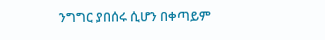ንግግር ያበሰሩ ሲሆን በቀጣይም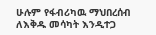ሁሉም የፋብሪካዉ ማህበረሰብ ለእቅዱ መሳካት እንዲተጋ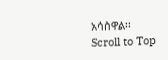አሳስዋል፡፡
Scroll to Top